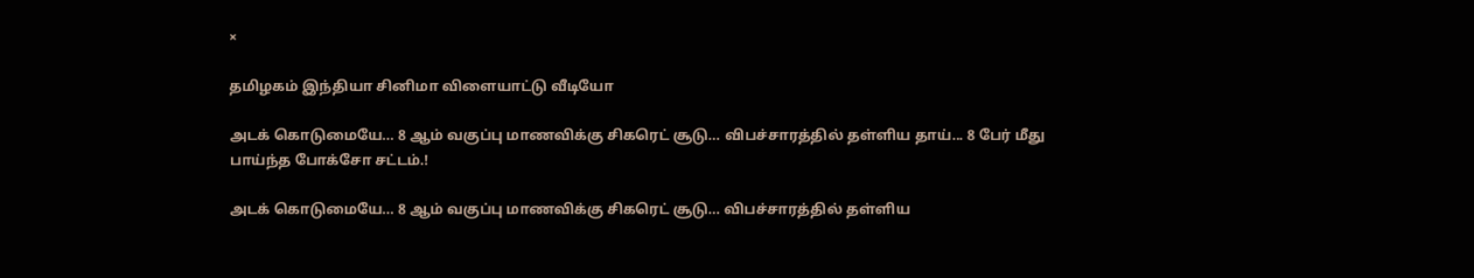×

தமிழகம் இந்தியா சினிமா விளையாட்டு வீடியோ

அடக் கொடுமையே... 8 ஆம் வகுப்பு மாணவிக்கு சிகரெட் சூடு... விபச்சாரத்தில் தள்ளிய தாய்... 8 பேர் மீது பாய்ந்த போக்சோ சட்டம்.!

அடக் கொடுமையே... 8 ஆம் வகுப்பு மாணவிக்கு சிகரெட் சூடு... விபச்சாரத்தில் தள்ளிய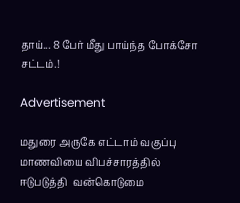தாய்... 8 பேர் மீது பாய்ந்த போக்சோ சட்டம்.!

Advertisement

மதுரை அருகே எட்டாம் வகுப்பு மாணவியை விபச்சாரத்தில் ஈடுபடுத்தி  வன்கொடுமை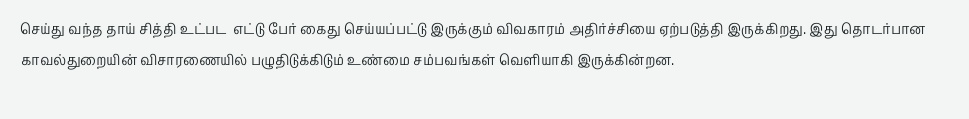செய்து வந்த தாய் சித்தி உட்பட  எட்டு பேர் கைது செய்யப்பட்டு இருக்கும் விவகாரம் அதிர்ச்சியை ஏற்படுத்தி இருக்கிறது. இது தொடர்பான காவல்துறையின் விசாரணையில் பழுதிடுக்கிடும் உண்மை சம்பவங்கள் வெளியாகி இருக்கின்றன.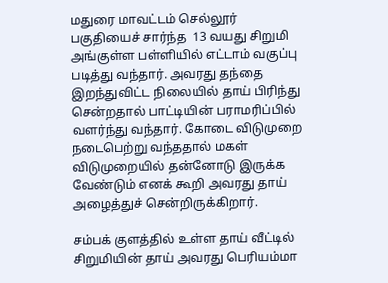மதுரை மாவட்டம் செல்லூர் பகுதியைச் சார்ந்த  13 வயது சிறுமி அங்குள்ள பள்ளியில் எட்டாம் வகுப்பு படித்து வந்தார். அவரது தந்தை இறந்துவிட்ட நிலையில் தாய் பிரிந்து சென்றதால் பாட்டியின் பராமரிப்பில் வளர்ந்து வந்தார். கோடை விடுமுறை நடைபெற்று வந்ததால் மகள் விடுமுறையில் தன்னோடு இருக்க வேண்டும் எனக் கூறி அவரது தாய் அழைத்துச் சென்றிருக்கிறார்.

சம்பக் குளத்தில் உள்ள தாய் வீட்டில் சிறுமியின் தாய் அவரது பெரியம்மா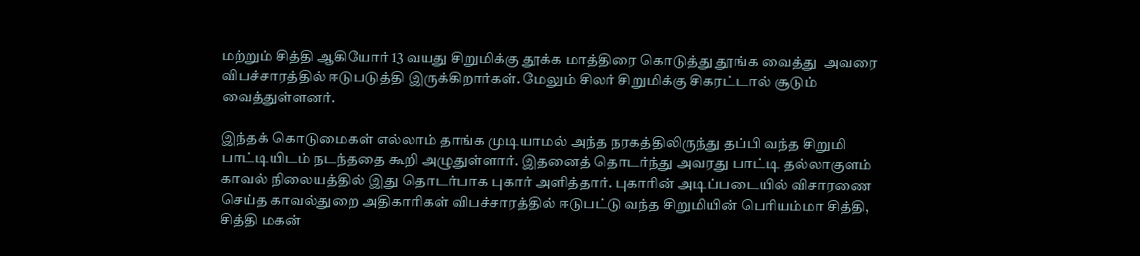மற்றும் சித்தி ஆகியோர் 13 வயது சிறுமிக்கு தூக்க மாத்திரை கொடுத்து தூங்க வைத்து  அவரை விபச்சாரத்தில் ஈடுபடுத்தி இருக்கிறார்கள். மேலும் சிலர் சிறுமிக்கு சிகரட்டால் சூடும் வைத்துள்ளனர்.

இந்தக் கொடுமைகள் எல்லாம் தாங்க முடியாமல் அந்த நரகத்திலிருந்து தப்பி வந்த சிறுமி  பாட்டியிடம் நடந்ததை கூறி அழுதுள்ளார். இதனைத் தொடர்ந்து அவரது பாட்டி தல்லாகுளம் காவல் நிலையத்தில் இது தொடர்பாக புகார் அளித்தார். புகாரின் அடிப்படையில் விசாரணை செய்த காவல்துறை அதிகாரிகள் விபச்சாரத்தில் ஈடுபட்டு வந்த சிறுமியின் பெரியம்மா சித்தி, சித்தி மகன்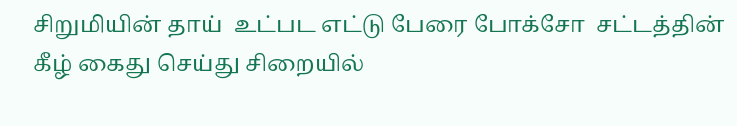சிறுமியின் தாய்  உட்பட எட்டு பேரை போக்சோ  சட்டத்தின் கீழ் கைது செய்து சிறையில்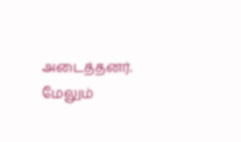அடைத்தனர். மேலும்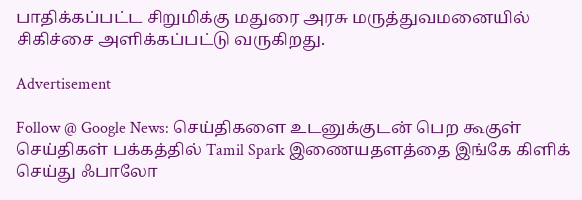பாதிக்கப்பட்ட சிறுமிக்கு மதுரை அரசு மருத்துவமனையில் சிகிச்சை அளிக்கப்பட்டு வருகிறது.

Advertisement

Follow @ Google News: செய்திகளை உடனுக்குடன் பெற கூகுள் செய்திகள் பக்கத்தில் Tamil Spark இணையதளத்தை இங்கே கிளிக் செய்து ஃபாலோ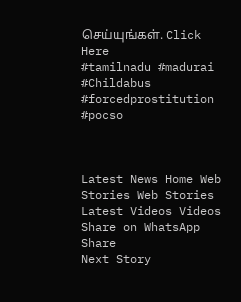செய்யுங்கள். Click Here
#tamilnadu #madurai #Childabus #forcedprostitution #pocso



Latest News Home Web Stories Web Stories Latest Videos Videos Share on WhatsApp Share
Next Story